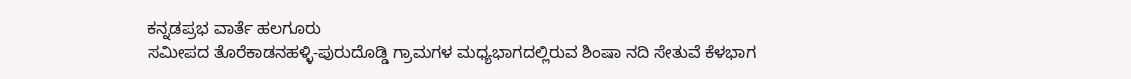ಕನ್ನಡಪ್ರಭ ವಾರ್ತೆ ಹಲಗೂರು
ಸಮೀಪದ ತೊರೆಕಾಡನಹಳ್ಳಿ-ಪುರುದೊಡ್ಡಿ ಗ್ರಾಮಗಳ ಮಧ್ಯಭಾಗದಲ್ಲಿರುವ ಶಿಂಷಾ ನದಿ ಸೇತುವೆ ಕೆಳಭಾಗ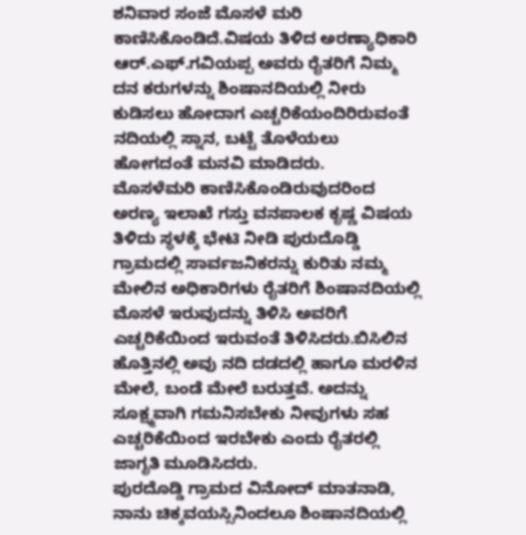ಶನಿವಾರ ಸಂಜೆ ಮೊಸಳೆ ಮರಿ ಕಾಣಿಸಿಕೊಂಡಿದೆ.ವಿಷಯ ತಿಳಿದ ಅರಣ್ಯಾಧಿಕಾರಿ ಆರ್.ಎಫ್.ಗವಿಯಪ್ಪ ಅವರು ರೈತರಿಗೆ ನಿಮ್ಮ ದನ ಕರುಗಳನ್ನು ಶಿಂಷಾನದಿಯಲ್ಲಿ ನೀರು ಕುಡಿಸಲು ಹೋದಾಗ ಎಚ್ಚರಿಕೆಯಂದಿರಿರುವಂತೆ ನದಿಯಲ್ಲಿ ಸ್ನಾನ, ಬಟ್ಟೆ ತೊಳೆಯಲು ಹೋಗದಂತೆ ಮನವಿ ಮಾಡಿದರು.
ಮೊಸಳೆಮರಿ ಕಾಣಿಸಿಕೊಂಡಿರುವುದರಿಂದ ಅರಣ್ಯ ಇಲಾಖೆ ಗಸ್ತು ವನಪಾಲಕ ಕೃಷ್ಣ ವಿಷಯ ತಿಳಿದು ಸ್ಥಳಕ್ಕೆ ಭೇಟಿ ನೀಡಿ ಪುರುದೊಡ್ಡಿ ಗ್ರಾಮದಲ್ಲಿ ಸಾರ್ವಜನಿಕರನ್ನು ಕುರಿತು ನಮ್ಮ ಮೇಲಿನ ಅಧಿಕಾರಿಗಳು ರೈತರಿಗೆ ಶಿಂಷಾನದಿಯಲ್ಲಿ ಮೊಸಳೆ ಇರುವುದನ್ನು ತಿಳಿಸಿ ಅವರಿಗೆ ಎಚ್ಚರಿಕೆಯಿಂದ ಇರುವಂತೆ ತಿಳಿಸಿದರು.ಬಿಸಿಲಿನ ಹೊತ್ತಿನಲ್ಲಿ ಅವು ನದಿ ದಡದಲ್ಲಿ ಹಾಗೂ ಮರಳಿನ ಮೇಲೆ, ಬಂಡೆ ಮೇಲೆ ಬರುತ್ತವೆ. ಅದನ್ನು ಸೂಕ್ಷ್ಮವಾಗಿ ಗಮನಿಸಬೇಕು ನೀವುಗಳು ಸಹ ಎಚ್ಚರಿಕೆಯಿಂದ ಇರಬೇಕು ಎಂದು ರೈತರಲ್ಲಿ ಜಾಗೃತಿ ಮೂಡಿಸಿದರು.
ಪುರದೊಡ್ಡಿ ಗ್ರಾಮದ ವಿನೋದ್ ಮಾತನಾಡಿ, ನಾನು ಚಿಕ್ಕವಯಸ್ಸಿನಿಂದಲೂ ಶಿಂಷಾನದಿಯಲ್ಲಿ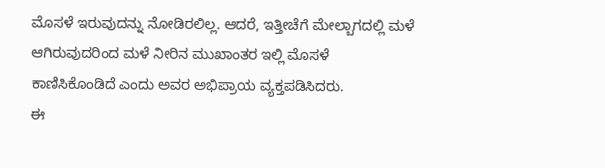ಮೊಸಳೆ ಇರುವುದನ್ನು ನೋಡಿರಲಿಲ್ಲ. ಆದರೆ, ಇತ್ತೀಚೆಗೆ ಮೇಲ್ಬಾಗದಲ್ಲಿ ಮಳೆ ಆಗಿರುವುದರಿಂದ ಮಳೆ ನೀರಿನ ಮುಖಾಂತರ ಇಲ್ಲಿ ಮೊಸಳೆ ಕಾಣಿಸಿಕೊಂಡಿದೆ ಎಂದು ಅವರ ಅಭಿಪ್ರಾಯ ವ್ಯಕ್ತಪಡಿಸಿದರು.
ಈ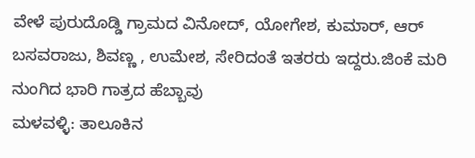ವೇಳೆ ಪುರುದೊಡ್ಡಿ ಗ್ರಾಮದ ವಿನೋದ್, ಯೋಗೇಶ, ಕುಮಾರ್, ಆರ್ ಬಸವರಾಜು, ಶಿವಣ್ಣ , ಉಮೇಶ, ಸೇರಿದಂತೆ ಇತರರು ಇದ್ದರು.ಜಿಂಕೆ ಮರಿ ನುಂಗಿದ ಭಾರಿ ಗಾತ್ರದ ಹೆಬ್ಬಾವು
ಮಳವಳ್ಳಿ: ತಾಲೂಕಿನ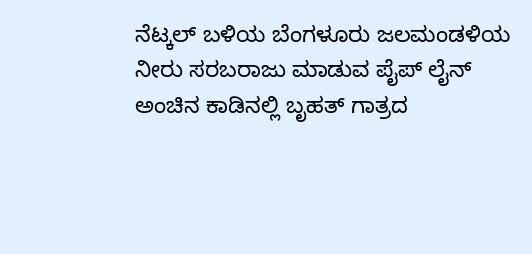ನೆಟ್ಕಲ್ ಬಳಿಯ ಬೆಂಗಳೂರು ಜಲಮಂಡಳಿಯ ನೀರು ಸರಬರಾಜು ಮಾಡುವ ಪೈಪ್ ಲೈನ್ ಅಂಚಿನ ಕಾಡಿನಲ್ಲಿ ಬೃಹತ್ ಗಾತ್ರದ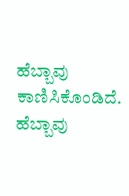ಹೆಬ್ಬಾವು ಕಾಣಿಸಿಕೊಂಡಿದೆ. ಹೆಬ್ಬಾವು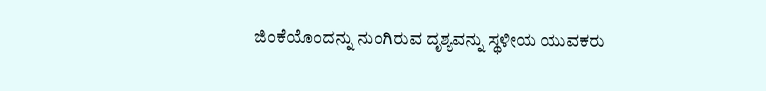ಜಿಂಕೆಯೊಂದನ್ನು ನುಂಗಿರುವ ದೃಶ್ಯವನ್ನು ಸ್ಥಳೀಯ ಯುವಕರು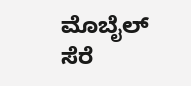ಮೊಬೈಲ್ ಸೆರೆ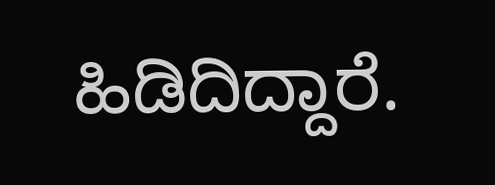ಹಿಡಿದಿದ್ದಾರೆ.